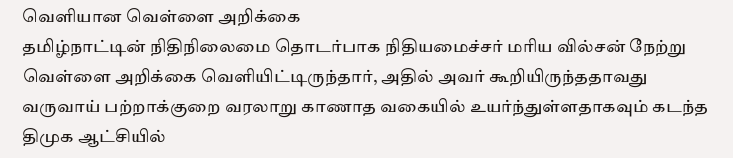வெளியான வெள்ளை அறிக்கை
தமிழ்நாட்டின் நிதிநிலைமை தொடர்பாக நிதியமைச்சர் மரிய வில்சன் நேற்று வெள்ளை அறிக்கை வெளியிட்டிருந்தார், அதில் அவர் கூறியிருந்ததாவது
வருவாய் பற்றாக்குறை வரலாறு காணாத வகையில் உயர்ந்துள்ளதாகவும் கடந்த திமுக ஆட்சியில்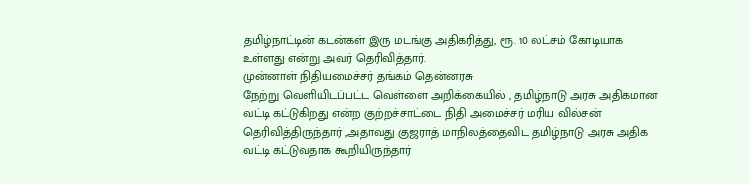தமிழ்நாட்டின் கடன்கள் இரு மடங்கு அதிகரித்து, ரூ. 10 லட்சம் கோடியாக உள்ளது என்று அவர் தெரிவித்தார்.
முன்னாள் நிதியமைச்சர் தங்கம் தென்னரசு
நேற்று வெளியிடப்பட்ட வெள்ளை அறிக்கையில் , தமிழ்நாடு அரசு அதிகமான வட்டி கட்டுகிறது என்ற குற்றச்சாட்டை நிதி அமைச்சர் மரிய வில்சன் தெரிவித்திருந்தார் ,அதாவது குஜராத் மாநிலத்தைவிட தமிழ்நாடு அரசு அதிக வட்டி கட்டுவதாக கூறியிருந்தார்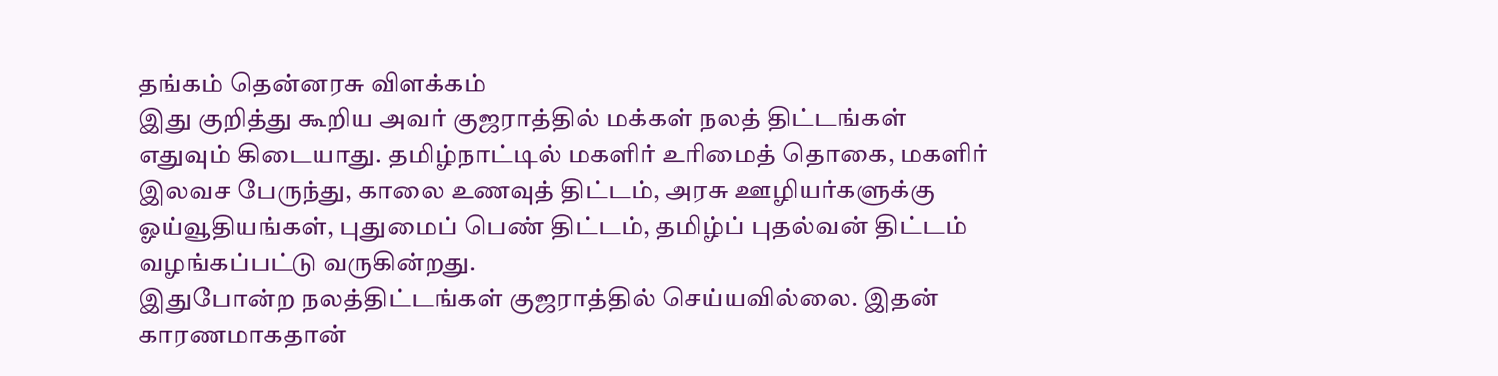தங்கம் தென்னரசு விளக்கம்
இது குறித்து கூறிய அவர் குஜராத்தில் மக்கள் நலத் திட்டங்கள் எதுவும் கிடையாது. தமிழ்நாட்டில் மகளிர் உரிமைத் தொகை, மகளிர் இலவச பேருந்து, காலை உணவுத் திட்டம், அரசு ஊழியர்களுக்கு ஓய்வூதியங்கள், புதுமைப் பெண் திட்டம், தமிழ்ப் புதல்வன் திட்டம் வழங்கப்பட்டு வருகின்றது.
இதுபோன்ற நலத்திட்டங்கள் குஜராத்தில் செய்யவில்லை. இதன் காரணமாகதான்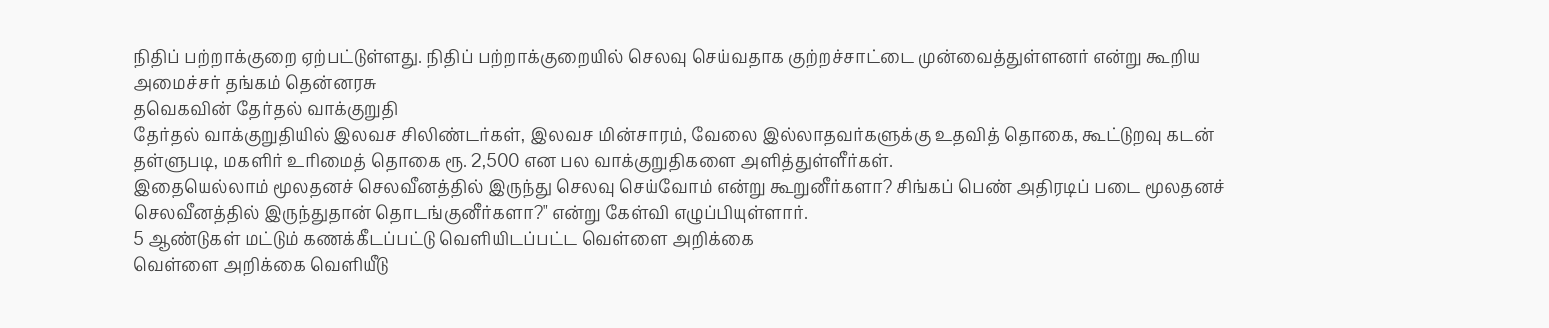நிதிப் பற்றாக்குறை ஏற்பட்டுள்ளது. நிதிப் பற்றாக்குறையில் செலவு செய்வதாக குற்றச்சாட்டை முன்வைத்துள்ளனர் என்று கூறிய அமைச்சர் தங்கம் தென்னரசு
தவெகவின் தேர்தல் வாக்குறுதி
தேர்தல் வாக்குறுதியில் இலவச சிலிண்டர்கள், இலவச மின்சாரம், வேலை இல்லாதவர்களுக்கு உதவித் தொகை, கூட்டுறவு கடன் தள்ளுபடி, மகளிர் உரிமைத் தொகை ரூ. 2,500 என பல வாக்குறுதிகளை அளித்துள்ளீர்கள்.
இதையெல்லாம் மூலதனச் செலவீனத்தில் இருந்து செலவு செய்வோம் என்று கூறுனீர்களா? சிங்கப் பெண் அதிரடிப் படை மூலதனச் செலவீனத்தில் இருந்துதான் தொடங்குனீர்களா?" என்று கேள்வி எழுப்பியுள்ளார்.
5 ஆண்டுகள் மட்டும் கணக்கீடப்பட்டு வெளியிடப்பட்ட வெள்ளை அறிக்கை
வெள்ளை அறிக்கை வெளியீடு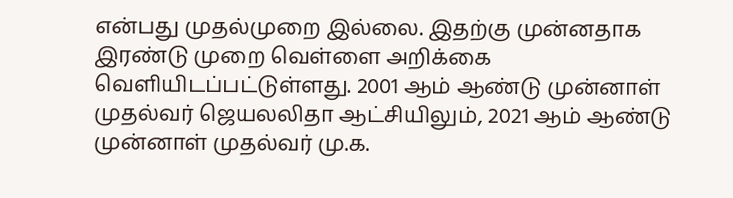என்பது முதல்முறை இல்லை. இதற்கு முன்னதாக இரண்டு முறை வெள்ளை அறிக்கை வெளியிடப்பட்டுள்ளது. 2001 ஆம் ஆண்டு முன்னாள் முதல்வர் ஜெயலலிதா ஆட்சியிலும், 2021 ஆம் ஆண்டு முன்னாள் முதல்வர் மு.க.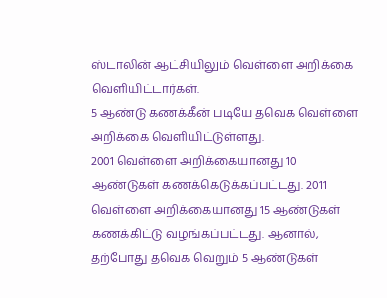ஸ்டாலின் ஆட்சியிலும் வெள்ளை அறிக்கை வெளியிட்டார்கள்.
5 ஆண்டு கணக்கீன் படியே தவெக வெள்ளை அறிக்கை வெளியிட்டுள்ளது.
2001 வெள்ளை அறிக்கையானது 10 ஆண்டுகள் கணக்கெடுக்கப்பட்டது. 2011 வெள்ளை அறிக்கையானது 15 ஆண்டுகள் கணக்கிட்டு வழங்கப்பட்டது. ஆனால், தற்போது தவெக வெறும் 5 ஆண்டுகள்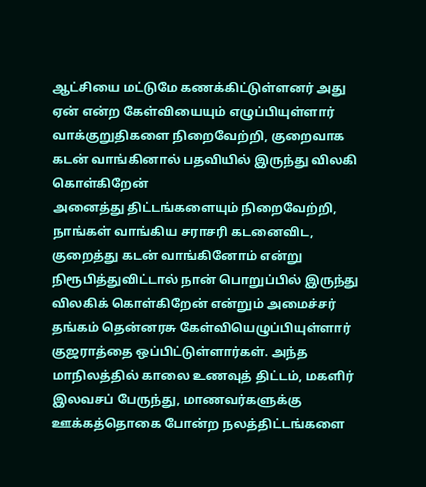ஆட்சியை மட்டுமே கணக்கிட்டுள்ளனர் அது ஏன் என்ற கேள்வியையும் எழுப்பியுள்ளார்
வாக்குறுதிகளை நிறைவேற்றி, குறைவாக கடன் வாங்கினால் பதவியில் இருந்து விலகி கொள்கிறேன்
அனைத்து திட்டங்களையும் நிறைவேற்றி, நாங்கள் வாங்கிய சராசரி கடனைவிட, குறைத்து கடன் வாங்கினோம் என்று நிரூபித்துவிட்டால் நான் பொறுப்பில் இருந்து விலகிக் கொள்கிறேன் என்றும் அமைச்சர் தங்கம் தென்னரசு கேள்வியெழுப்பியுள்ளார்
குஜராத்தை ஒப்பிட்டுள்ளார்கள். அந்த மாநிலத்தில் காலை உணவுத் திட்டம், மகளிர் இலவசப் பேருந்து, மாணவர்களுக்கு ஊக்கத்தொகை போன்ற நலத்திட்டங்களை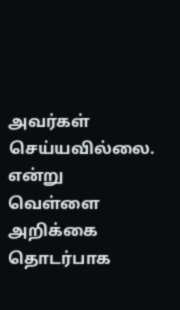அவர்கள் செய்யவில்லை. என்று வெள்ளை அறிக்கை தொடர்பாக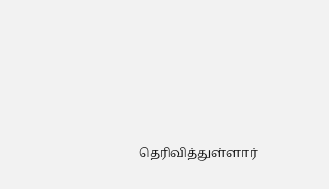தெரிவித்துள்ளார்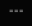===